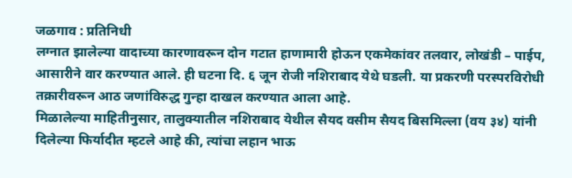जळगाव : प्रतिनिधी
लग्नात झालेल्या वादाच्या कारणावरून दोन गटात हाणामारी होऊन एकमेकांवर तलवार, लोखंडी – पाईप, आसारीने वार करण्यात आले. ही घटना दि. ६ जून रोजी नशिराबाद येथे घडली. या प्रकरणी परस्परविरोधी तक्रारीवरून आठ जणांविरुद्ध गुन्हा दाखल करण्यात आला आहे.
मिळालेल्या माहितीनुसार, तालुक्यातील नशिराबाद येथील सैयद वसीम सैयद बिसमिल्ला (वय ३४) यांनी दिलेल्या फिर्यादीत म्हटले आहे की, त्यांचा लहान भाऊ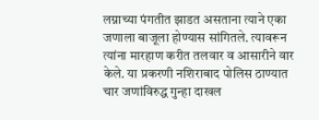लग्नाच्या पंगतीत झाडत असताना त्याने एका जणाला बाजूला होण्यास सांगितले. त्यावरून त्यांना मारहाण करीत तलवार व आसारीने वार केले. या प्रकरणी नशिराबाद पोलिस ठाण्यात चार जणांविरुद्ध गुन्हा दाखल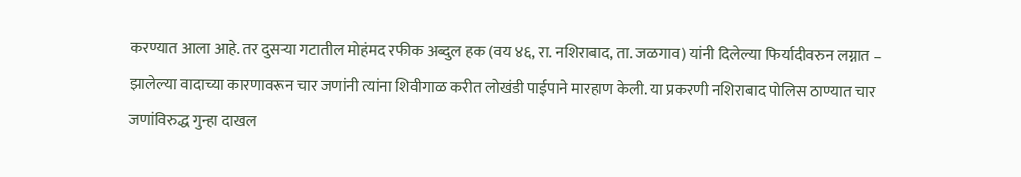करण्यात आला आहे. तर दुसऱ्या गटातील मोहंमद रफीक अब्दुल हक (वय ४६, रा. नशिराबाद, ता. जळगाव) यांनी दिलेल्या फिर्यादीवरुन लग्नात – झालेल्या वादाच्या कारणावरून चार जणांनी त्यांना शिवीगाळ करीत लोखंडी पाईपाने मारहाण केली. या प्रकरणी नशिराबाद पोलिस ठाण्यात चार जणांविरुद्ध गुन्हा दाखल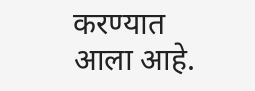करण्यात आला आहे.